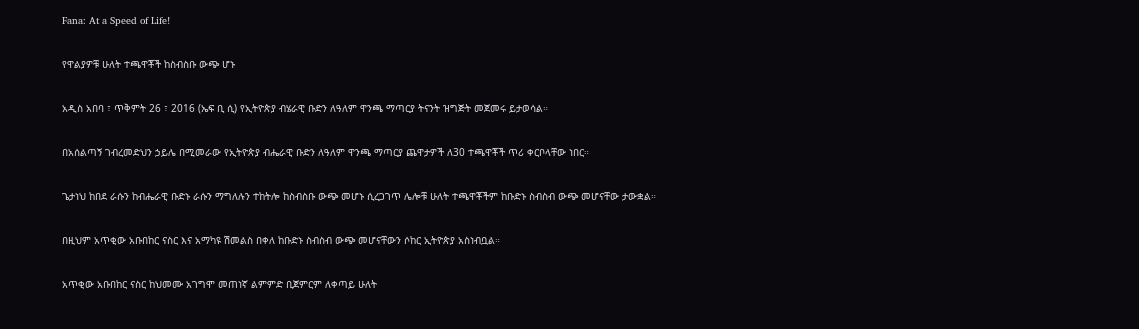Fana: At a Speed of Life!

የዋልያዎቹ ሁለት ተጫዋቾች ከስብስቡ ውጭ ሆኑ

አዲስ አበባ ፣ ጥቅምት 26 ፣ 2016 (ኤፍ ቢ ሲ) የኢትዮጵያ ብሄራዊ ቡድን ለዓለም ዋንጫ ማጣርያ ትናንት ዝግጅት መጀመሩ ይታወሳል።

በአሰልጣኝ ገብረመድህን ኃይሌ በሚመራው የኢትዮጵያ ብሔራዊ ቡድን ለዓለም ዋንጫ ማጣርያ ጨዋታዎች ለ30 ተጫዋቾች ጥሪ ቀርቦላቸው ነበር።

ጌታነህ ከበደ ራሱን ከብሔራዊ ቡድኑ ራሱን ማግለሉን ተከትሎ ከስብስቡ ውጭ መሆኑ ሲረጋገጥ ሌሎቹ ሁለት ተጫዋቾችም ከቡድኑ ስብስብ ውጭ መሆናቸው ታውቋል።

በዚህም አጥቂው አቡበከር ናስር እና አማካዩ ሽመልስ በቀለ ከቡድኑ ስብስብ ውጭ መሆናቸውን ሶከር ኢትዮጵያ አስነብቧል።

አጥቂው አቡበከር ናስር ከህመሙ አገግሞ መጠነኛ ልምምድ ቢጀምርም ለቀጣይ ሁለት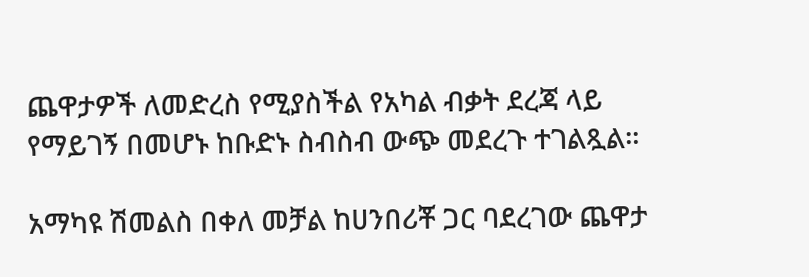ጨዋታዎች ለመድረስ የሚያስችል የአካል ብቃት ደረጃ ላይ የማይገኝ በመሆኑ ከቡድኑ ስብስብ ውጭ መደረጉ ተገልጿል።

አማካዩ ሽመልስ በቀለ መቻል ከሀንበሪቾ ጋር ባደረገው ጨዋታ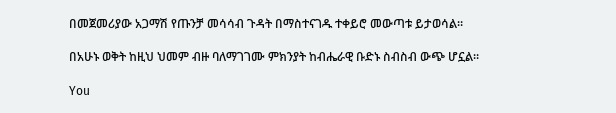በመጀመሪያው አጋማሽ የጡንቻ መሳሳብ ጉዳት በማስተናገዱ ተቀይሮ መውጣቱ ይታወሳል።

በአሁኑ ወቅት ከዚህ ህመም ብዙ ባለማገገሙ ምክንያት ከብሔራዊ ቡድኑ ስብስብ ውጭ ሆኗል።

You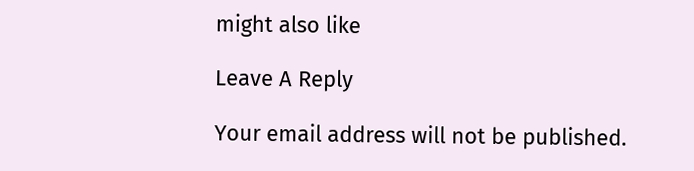might also like

Leave A Reply

Your email address will not be published.